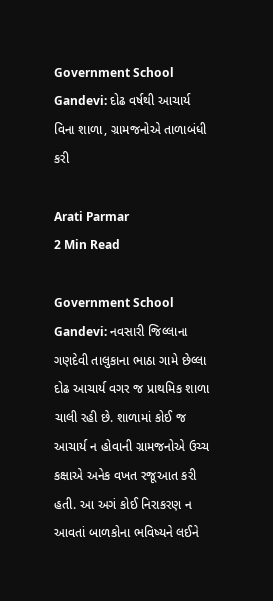Government School Gandevi: દોઢ વર્ષથી આચાર્ય વિના શાળા, ગ્રામજનોએ તાળાબંધી કરી

Arati Parmar
2 Min Read

Government School Gandevi: નવસારી જિલ્લાના ગણદેવી તાલુકાના ભાઠા ગામે છેલ્લા દોઢ આચાર્ય વગર જ પ્રાથમિક શાળા ચાલી રહી છે. શાળામાં કોઈ જ આચાર્ય ન હોવાની ગ્રામજનોએ ઉચ્ચ કક્ષાએ અનેક વખત રજૂઆત કરી હતી. આ અગં કોઈ નિરાકરણ ન આવતાં બાળકોના ભવિષ્યને લઈને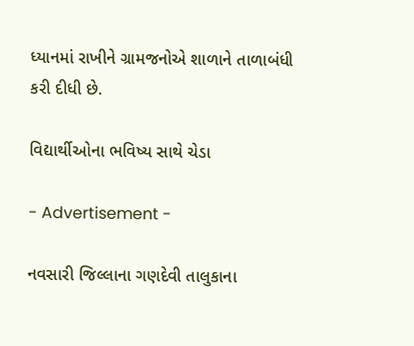ધ્યાનમાં રાખીને ગ્રામજનોએ શાળાને તાળાબંધી કરી દીધી છે.

વિદ્યાર્થીઓના ભવિષ્ય સાથે ચેડા

- Advertisement -

નવસારી જિલ્લાના ગણદેવી તાલુકાના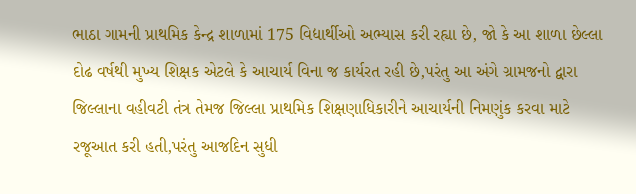ભાઠા ગામની પ્રાથમિક કેન્દ્ર શાળામાં 175 વિદ્યાર્થીઓ અભ્યાસ કરી રહ્યા છે, જો કે આ શાળા છેલ્લા દોઢ વર્ષથી મુખ્ય શિક્ષક એટલે કે આચાર્ય વિના જ કાર્યરત રહી છે,પરંતુ આ અંગે ગ્રામજનો દ્વારા જિલ્લાના વહીવટી તંત્ર તેમજ જિલ્લા પ્રાથમિક શિક્ષણાધિકારીને આચાર્યની નિમણુંક કરવા માટે રજૂઆત કરી હતી,પરંતુ આજદિન સુધી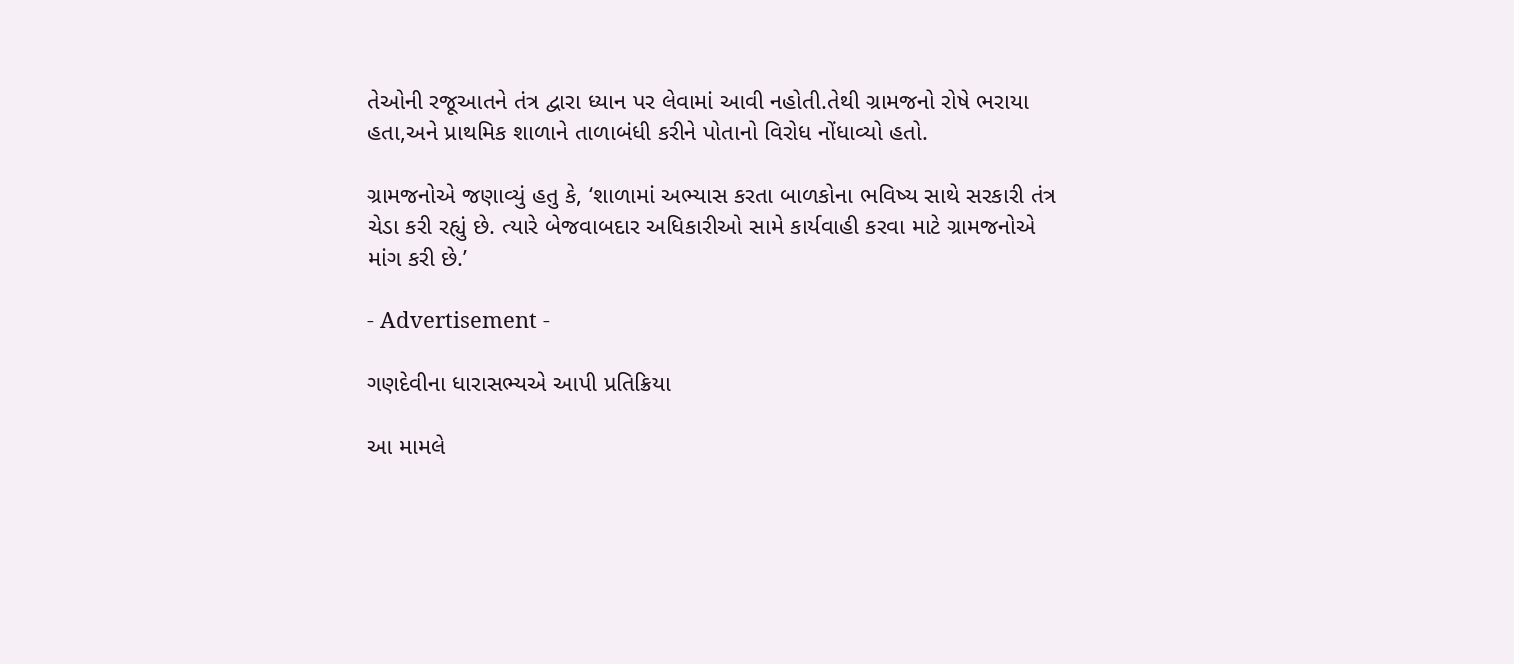તેઓની રજૂઆતને તંત્ર દ્વારા ધ્યાન પર લેવામાં આવી નહોતી.તેથી ગ્રામજનો રોષે ભરાયા હતા,અને પ્રાથમિક શાળાને તાળાબંધી કરીને પોતાનો વિરોધ નોંધાવ્યો હતો.

ગ્રામજનોએ જણાવ્યું હતુ કે, ‘શાળામાં અભ્યાસ કરતા બાળકોના ભવિષ્ય સાથે સરકારી તંત્ર ચેડા કરી રહ્યું છે. ત્યારે બેજવાબદાર અધિકારીઓ સામે કાર્યવાહી કરવા માટે ગ્રામજનોએ માંગ કરી છે.’

- Advertisement -

ગણદેવીના ધારાસભ્યએ આપી પ્રતિક્રિયા

આ મામલે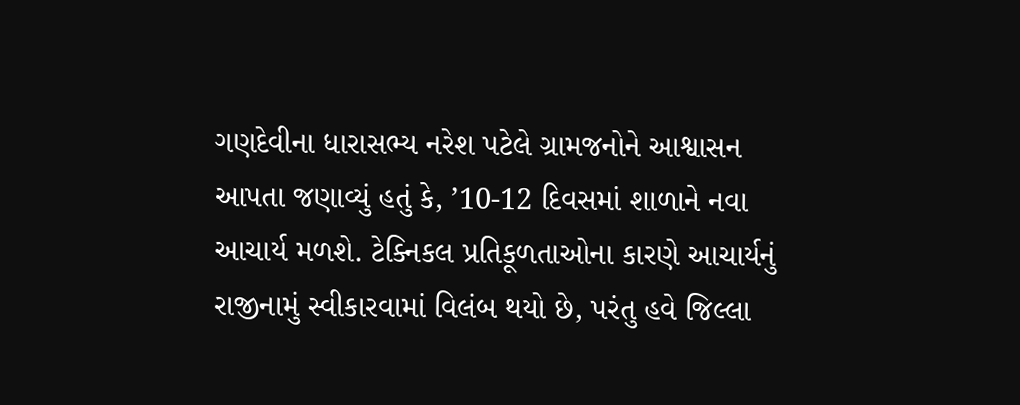ગણદેવીના ધારાસભ્ય નરેશ પટેલે ગ્રામજનોને આશ્વાસન આપતા જણાવ્યું હતું કે, ’10-12 દિવસમાં શાળાને નવા આચાર્ય મળશે. ટેક્નિકલ પ્રતિકૂળતાઓના કારણે આચાર્યનું રાજીનામું સ્વીકારવામાં વિલંબ થયો છે, પરંતુ હવે જિલ્લા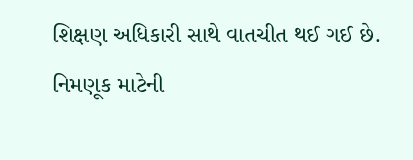શિક્ષણ અધિકારી સાથે વાતચીત થઈ ગઈ છે. નિમણૂક માટેની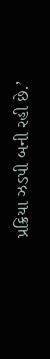પ્રક્રિયા ઝડપી બની રહી છે.’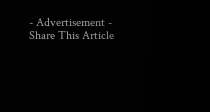- Advertisement -
Share This Article